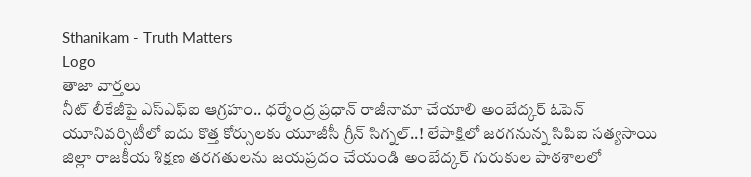Sthanikam - Truth Matters
Logo
తాజా వార్తలు
నీట్ లీకేజీపై ఎస్ఎఫ్ఐ ఆగ్రహం.. ధర్మేంద్ర ప్రధాన్ రాజీనామా చేయాలి అంబేద్కర్ ఓపెన్ యూనివర్సిటీలో ఐదు కొత్త కోర్సులకు యూజీసీ గ్రీన్ సిగ్నల్..! లేపాక్షిలో జరగనున్న సిపిఐ సత్యసాయి జిల్లా రాజకీయ శిక్షణ తరగతులను జయప్రదం చేయండి అంబేద్కర్ గురుకుల పాఠశాలలో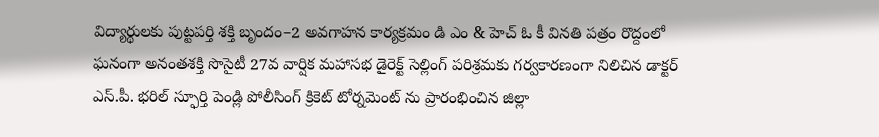విద్యార్థులకు పుట్టపర్తి శక్తి బృందం–2 అవగాహన కార్యక్రమం డి ఎం & హెచ్ ఓ కీ వినతి పత్రం రొద్దంలో ఘనంగా అనంతశక్తి సొసైటీ 27వ వార్షిక మహాసభ డైరెక్ట్ సెల్లింగ్ పరిశ్రమకు గర్వకారణంగా నిలిచిన డాక్టర్ ఎస్.పీ. భరిల్ స్ఫూర్తి పెండ్లి పోలీసింగ్ క్రికెట్ టోర్నమెంట్ ను ప్రారంభించిన జిల్లా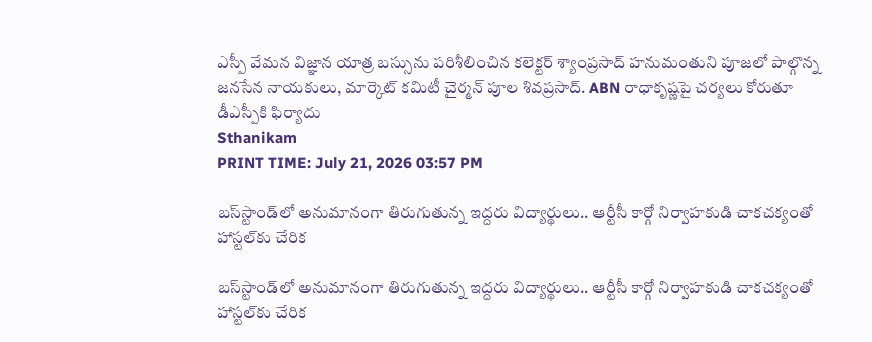ఎస్పీ వేమన విజ్ఞాన యాత్ర బస్సును పరిశీలించిన కలెక్టర్ శ్యాంప్రసాద్ హనుమంతుని పూజలో పాల్గొన్న జనసేన నాయకులు, మార్కెట్ కమిటీ చైర్మన్ పూల శివప్రసాద్. ABN రాధాకృష్ణపై చర్యలు కోరుతూ డీఎస్పీకి ఫిర్యాదు
Sthanikam
PRINT TIME: July 21, 2026 03:57 PM

బస్‌స్టాండ్‌లో అనుమానంగా తిరుగుతున్న ఇద్దరు విద్యార్థులు.. ఆర్టీసీ కార్గో నిర్వాహకుడి చాకచక్యంతో హాస్టల్‌కు చేరిక

బస్‌స్టాండ్‌లో అనుమానంగా తిరుగుతున్న ఇద్దరు విద్యార్థులు.. ఆర్టీసీ కార్గో నిర్వాహకుడి చాకచక్యంతో హాస్టల్‌కు చేరిక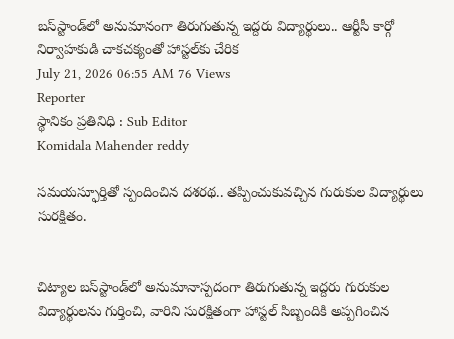బస్‌స్టాండ్‌లో అనుమానంగా తిరుగుతున్న ఇద్దరు విద్యార్థులు.. ఆర్టీసీ కార్గో నిర్వాహకుడి చాకచక్యంతో హాస్టల్‌కు చేరిక
July 21, 2026 06:55 AM 76 Views
Reporter
స్థానికం ప్రతినిధి : Sub Editor
Komidala Mahender reddy

సమయస్ఫూర్తితో స్పందించిన దశరథ.. తప్పించుకువచ్చిన గురుకుల విద్యార్థులు సురక్షితం.


చిట్యాల బస్‌స్టాండ్‌లో అనుమానాస్పదంగా తిరుగుతున్న ఇద్దరు గురుకుల విద్యార్థులను గుర్తించి, వారిని సురక్షితంగా హాస్టల్ సిబ్బందికి అప్పగించిన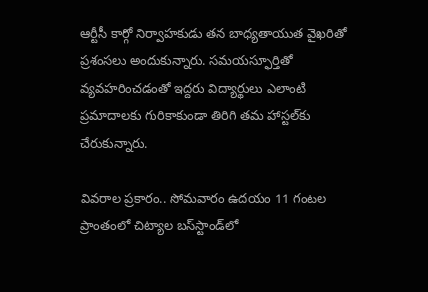ఆర్టీసీ కార్గో నిర్వాహకుడు తన బాధ్యతాయుత వైఖరితో ప్రశంసలు అందుకున్నారు. సమయస్ఫూర్తితో వ్యవహరించడంతో ఇద్దరు విద్యార్థులు ఎలాంటి ప్రమాదాలకు గురికాకుండా తిరిగి తమ హాస్టల్‌కు చేరుకున్నారు.

వివరాల ప్రకారం.. సోమవారం ఉదయం 11 గంటల ప్రాంతంలో చిట్యాల బస్‌స్టాండ్‌లో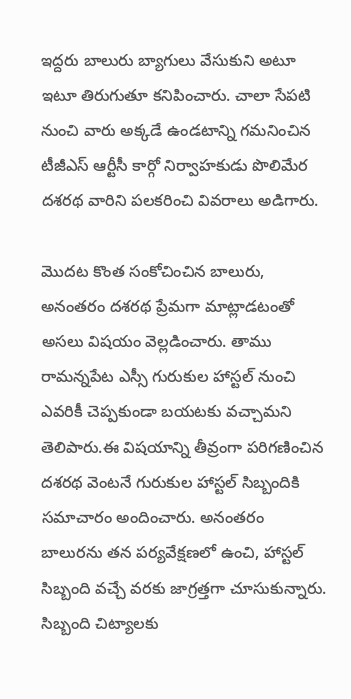ఇద్దరు బాలురు బ్యాగులు వేసుకుని అటూ ఇటూ తిరుగుతూ కనిపించారు. చాలా సేపటి నుంచి వారు అక్కడే ఉండటాన్ని గమనించిన టీజీఎస్ ఆర్టీసీ కార్గో నిర్వాహకుడు పొలిమేర దశరథ వారిని పలకరించి వివరాలు అడిగారు.

మొదట కొంత సంకోచించిన బాలురు, అనంతరం దశరథ ప్రేమగా మాట్లాడటంతో అసలు విషయం వెల్లడించారు. తాము రామన్నపేట ఎస్సీ గురుకుల హాస్టల్ నుంచి ఎవరికీ చెప్పకుండా బయటకు వచ్చామని తెలిపారు.ఈ విషయాన్ని తీవ్రంగా పరిగణించిన దశరథ వెంటనే గురుకుల హాస్టల్ సిబ్బందికి సమాచారం అందించారు. అనంతరం బాలురను తన పర్యవేక్షణలో ఉంచి, హాస్టల్ సిబ్బంది వచ్చే వరకు జాగ్రత్తగా చూసుకున్నారు. సిబ్బంది చిట్యాలకు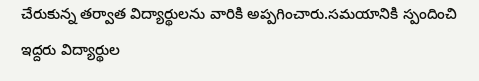చేరుకున్న తర్వాత విద్యార్థులను వారికి అప్పగించారు.సమయానికి స్పందించి ఇద్దరు విద్యార్థుల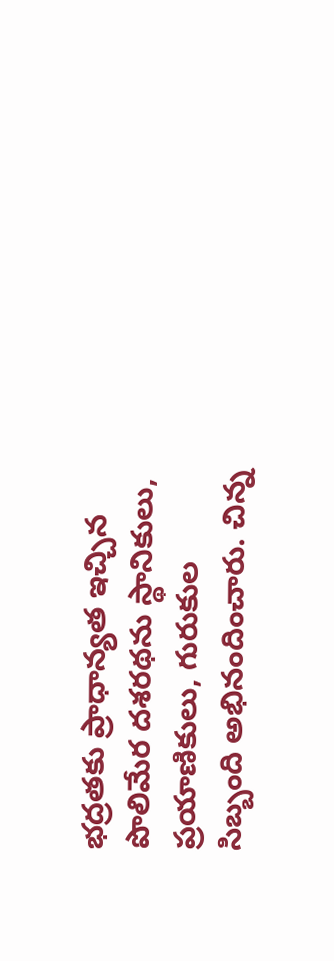భద్రతకు ప్రాధాన్యత ఇచ్చిన పొలిమేర దశరథను స్థానికులు, ప్రయాణికులు, గురుకుల సిబ్బంది అభినందించారు. చిన్న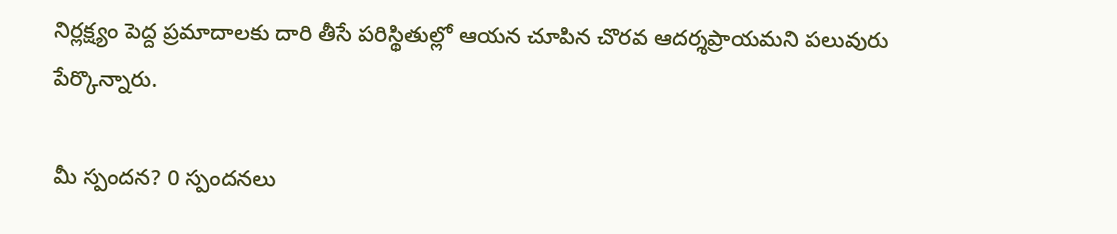నిర్లక్ష్యం పెద్ద ప్రమాదాలకు దారి తీసే పరిస్థితుల్లో ఆయన చూపిన చొరవ ఆదర్శప్రాయమని పలువురు పేర్కొన్నారు.

మీ స్పందన? 0 స్పందనలు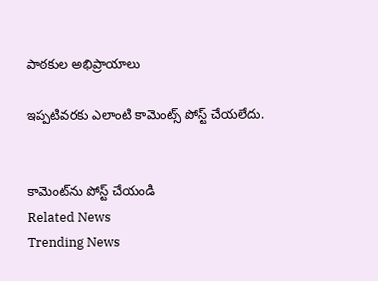పాఠకుల అభిప్రాయాలు

ఇప్పటివరకు ఎలాంటి కామెంట్స్ పోస్ట్ చేయలేదు.


కామెంట్‌ను పోస్ట్ చేయండి
Related News
Trending News